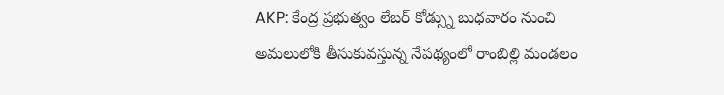AKP: కేంద్ర ప్రభుత్వం లేబర్ కోడ్స్ను బుధవారం నుంచి అమలులోకి తీసుకువస్తున్న నేపథ్యంలో రాంబిల్లి మండలం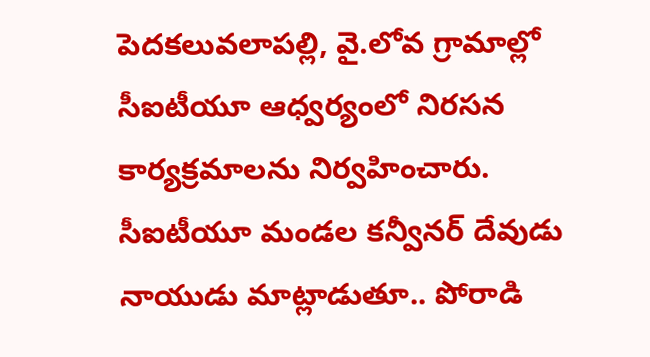పెదకలువలాపల్లి, వై.లోవ గ్రామాల్లో సీఐటీయూ ఆధ్వర్యంలో నిరసన కార్యక్రమాలను నిర్వహించారు. సీఐటీయూ మండల కన్వీనర్ దేవుడు నాయుడు మాట్లాడుతూ.. పోరాడి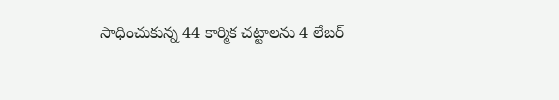సాధించుకున్న 44 కార్మిక చట్టాలను 4 లేబర్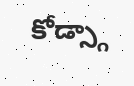కోడ్స్గా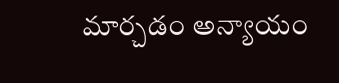మార్చడం అన్యాయం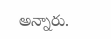అన్నారు.